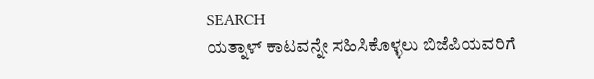SEARCH
ಯತ್ನಾಳ್ ಕಾಟವನ್ನೇ ಸಹಿಸಿಕೊಳ್ಳಲು ಬಿಜೆಪಿಯವರಿಗೆ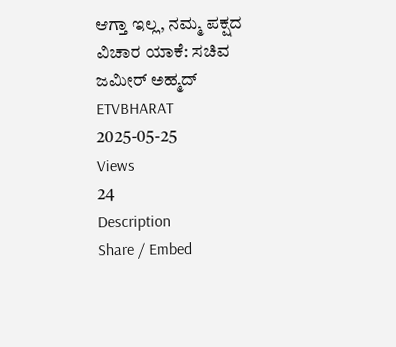ಆಗ್ತಾ ಇಲ್ಲ, ನಮ್ಮ ಪಕ್ಷದ ವಿಚಾರ ಯಾಕೆ: ಸಚಿವ ಜಮೀರ್ ಅಹ್ಮದ್
ETVBHARAT
2025-05-25
Views
24
Description
Share / Embed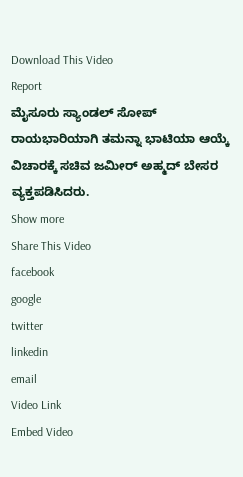Download This Video
Report
ಮೈಸೂರು ಸ್ಯಾಂಡಲ್ ಸೋಪ್ ರಾಯಭಾರಿಯಾಗಿ ತಮನ್ನಾ ಭಾಟಿಯಾ ಆಯ್ಕೆ ವಿಚಾರಕ್ಕೆ ಸಚಿವ ಜಮೀರ್ ಅಹ್ಮದ್ ಬೇಸರ ವ್ಯಕ್ತಪಡಿಸಿದರು.
Show more
Share This Video
facebook
google
twitter
linkedin
email
Video Link
Embed Video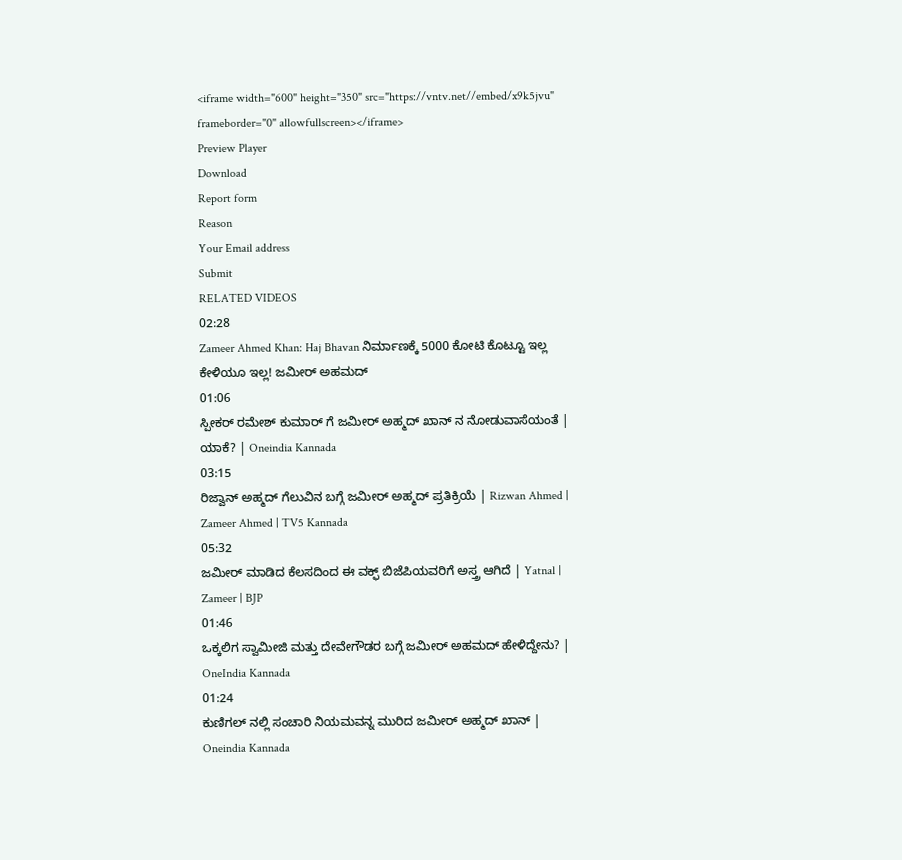<iframe width="600" height="350" src="https://vntv.net//embed/x9k5jvu" frameborder="0" allowfullscreen></iframe>
Preview Player
Download
Report form
Reason
Your Email address
Submit
RELATED VIDEOS
02:28
Zameer Ahmed Khan: Haj Bhavan ನಿರ್ಮಾಣಕ್ಕೆ 5000 ಕೋಟಿ ಕೊಟ್ಟೂ ಇಲ್ಲ ಕೇಳಿಯೂ ಇಲ್ಲ! ಜಮೀರ್ ಅಹಮದ್
01:06
ಸ್ಪೀಕರ್ ರಮೇಶ್ ಕುಮಾರ್ ಗೆ ಜಮೀರ್ ಅಹ್ಮದ್ ಖಾನ್ ನ ನೋಡುವಾಸೆಯಂತೆ | ಯಾಕೆ? | Oneindia Kannada
03:15
ರಿಜ್ವಾನ್ ಅಹ್ಮದ್ ಗೆಲುವಿನ ಬಗ್ಗೆ ಜಮೀರ್ ಅಹ್ಮದ್ ಪ್ರತಿಕ್ರಿಯೆ | Rizwan Ahmed | Zameer Ahmed | TV5 Kannada
05:32
ಜಮೀರ್ ಮಾಡಿದ ಕೆಲಸದಿಂದ ಈ ವಕ್ಫ್ ಬಿಜೆಪಿಯವರಿಗೆ ಅಸ್ತ್ರ ಆಗಿದೆ | Yatnal | Zameer | BJP
01:46
ಒಕ್ಕಲಿಗ ಸ್ವಾಮೀಜಿ ಮತ್ತು ದೇವೇಗೌಡರ ಬಗ್ಗೆ ಜಮೀರ್ ಅಹಮದ್ ಹೇಳಿದ್ದೇನು? | OneIndia Kannada
01:24
ಕುಣಿಗಲ್ ನಲ್ಲಿ ಸಂಚಾರಿ ನಿಯಮವನ್ನ ಮುರಿದ ಜಮೀರ್ ಅಹ್ಮದ್ ಖಾನ್ | Oneindia Kannada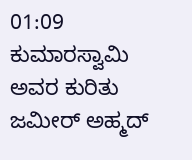01:09
ಕುಮಾರಸ್ವಾಮಿ ಅವರ ಕುರಿತು ಜಮೀರ್ ಅಹ್ಮದ್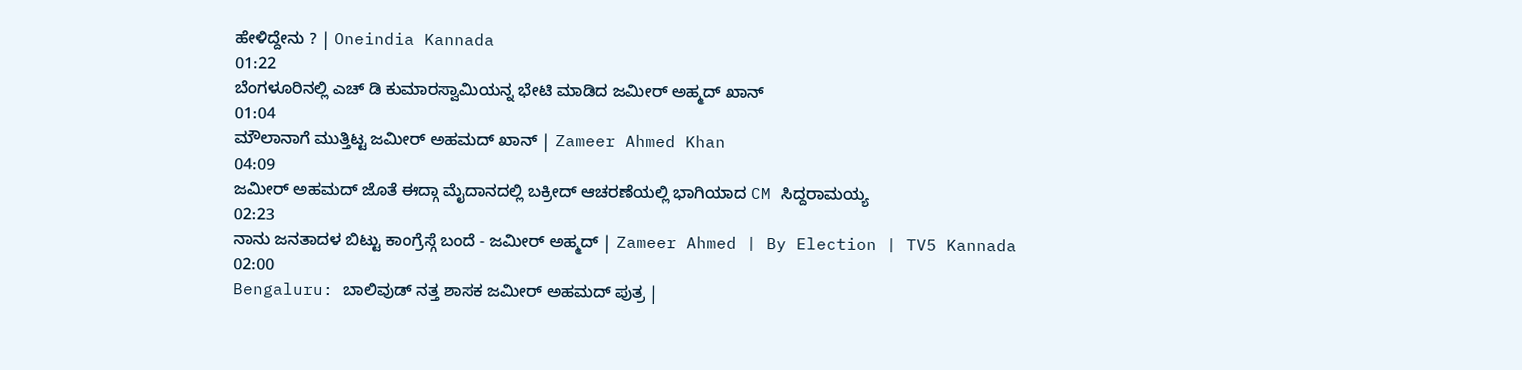ಹೇಳಿದ್ದೇನು ? | Oneindia Kannada
01:22
ಬೆಂಗಳೂರಿನಲ್ಲಿ ಎಚ್ ಡಿ ಕುಮಾರಸ್ವಾಮಿಯನ್ನ ಭೇಟಿ ಮಾಡಿದ ಜಮೀರ್ ಅಹ್ಮದ್ ಖಾನ್
01:04
ಮೌಲಾನಾಗೆ ಮುತ್ತಿಟ್ಟ ಜಮೀರ್ ಅಹಮದ್ ಖಾನ್ | Zameer Ahmed Khan
04:09
ಜಮೀರ್ ಅಹಮದ್ ಜೊತೆ ಈದ್ಗಾ ಮೈದಾನದಲ್ಲಿ ಬಕ್ರೀದ್ ಆಚರಣೆಯಲ್ಲಿ ಭಾಗಿಯಾದ CM ಸಿದ್ದರಾಮಯ್ಯ
02:23
ನಾನು ಜನತಾದಳ ಬಿಟ್ಟು ಕಾಂಗ್ರೆಸ್ಗೆ ಬಂದೆ - ಜಮೀರ್ ಅಹ್ಮದ್ | Zameer Ahmed | By Election | TV5 Kannada
02:00
Bengaluru: ಬಾಲಿವುಡ್ ನತ್ತ ಶಾಸಕ ಜಮೀರ್ ಅಹಮದ್ ಪುತ್ರ |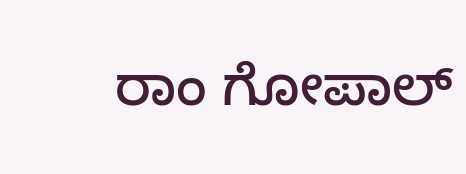ರಾಂ ಗೋಪಾಲ್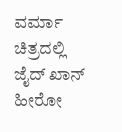ವರ್ಮಾ ಚಿತ್ರದಲ್ಲಿ ಜೈದ್ ಖಾನ್ ಹೀರೋ